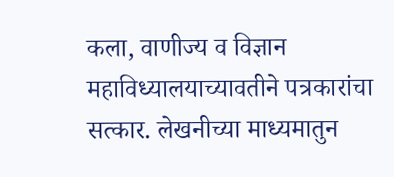कला, वाणीज्य व विज्ञान महाविध्यालयाच्यावतीने पत्रकारांचा सत्कार. लेखनीच्या माध्यमातुन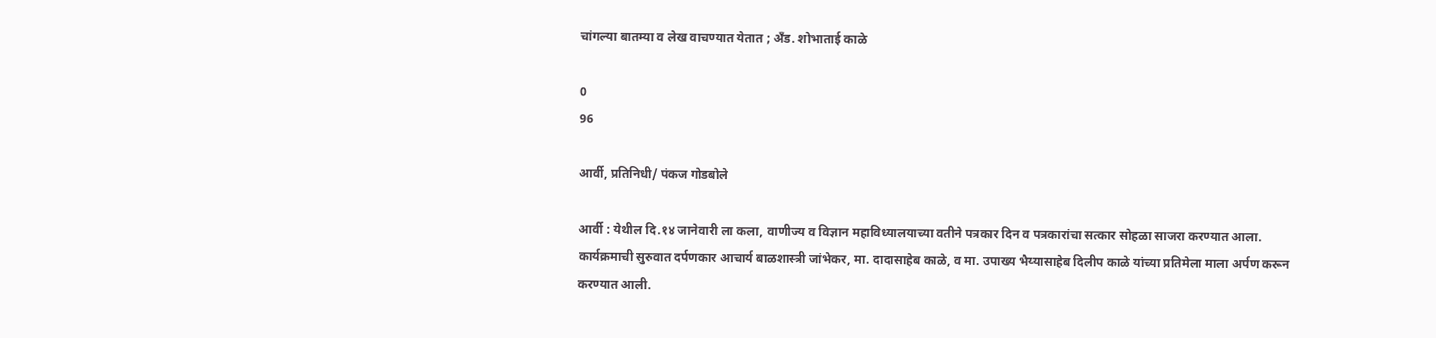चांगल्या बातम्या व लेख वाचण्यात येतात ; अँड. शोभाताई काळे

0
96

आर्वी, प्रतिनिधी/ पंकज गोडबोले

आर्वी : येथील दि.१४ जानेवारी ला कला, वाणीज्य व विज्ञान महाविध्यालयाच्या वतीने पत्रकार दिन व पत्रकारांचा सत्कार सोहळा साजरा करण्यात आला. कार्यक्रमाची सुरुवात दर्पणकार आचार्य बाळशास्त्री जांभेकर, मा. दादासाहेब काळे, व मा. उपाख्य भैय्यासाहेब दिलीप काळे यांच्या प्रतिमेला माला अर्पण करून करण्यात आली.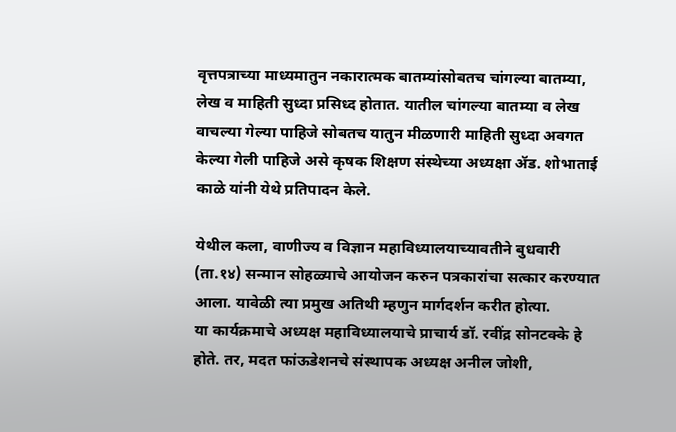वृत्तपत्राच्या माध्यमातुन नकारात्मक बातम्यांसोबतच चांगल्या बातम्या, लेख व माहिती सुध्दा प्रसिध्द होतात. यातील चांगल्या बातम्या व लेख वाचल्या गेल्या पाहिजे सोबतच यातुन मीळणारी माहिती सुध्दा अवगत केल्या गेली पाहिजे असे कृषक शिक्षण संस्थेच्या अध्यक्षा ॲड. शोभाताई काळे यांनी येथे प्रतिपादन केले.

येथील कला, वाणीज्य व विज्ञान महाविध्यालयाच्यावतीने बुधवारी (ता.१४) सन्मान सोहळ्याचे आयोजन करुन पत्रकारांचा सत्कार करण्यात आला. यावेळी त्या प्रमुख अतिथी म्हणुन मार्गदर्शन करीत होत्या.
या कार्यक्रमाचे अध्यक्ष महाविध्यालयाचे प्राचार्य डॉ. रवींद्र सोनटक्के हे होते. तर, मदत फांऊडेशनचे संस्थापक अध्यक्ष अनील जोशी,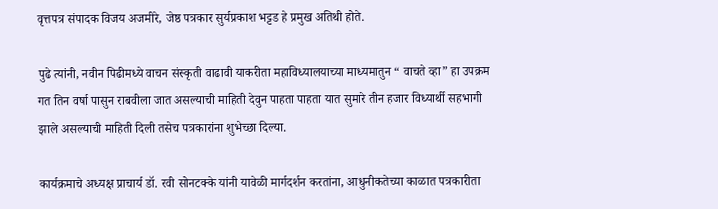वृत्तपत्र संपादक विजय अजमीरे, जेष्ठ पत्रकार सुर्यप्रकाश भट्टड हे प्रमुख अतिथी होते.

पुढे त्यांनी, नवीन पिढीमध्ये वाचन संस्कृती वाढावी याकरीता महाविध्यालयाच्या माध्यमातुन “ वाचते व्हा” हा उपक्रम गत तिन वर्षा पासुन राबवीला जात असल्याची माहिती देवुन पाहता पाहता यात सुमारे तीन हजार विध्यार्थी सहभागी झाले असल्याची माहिती दिली तसेच पत्रकारांना शुभेच्छा दिल्या.

कार्यक्रमाचे अध्यक्ष प्राचार्य डॉ. रवी सोनटक्के यांनी यावेळी मार्गदर्शन करतांना, आधुनीकतेच्या काळात पत्रकारीता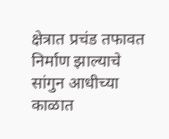क्षेत्रात प्रचंड तफावत निर्माण झाल्याचे सांगुन आधीच्या काळात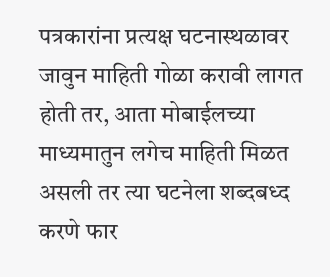पत्रकारांना प्रत्यक्ष घटनास्थळावर जावुन माहिती गोळा करावी लागत होती तर, आता मोबाईलच्या माध्यमातुन लगेच माहिती मिळत असली तर त्या घटनेला शब्दबध्द करणे फार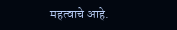महत्वाचे आहे.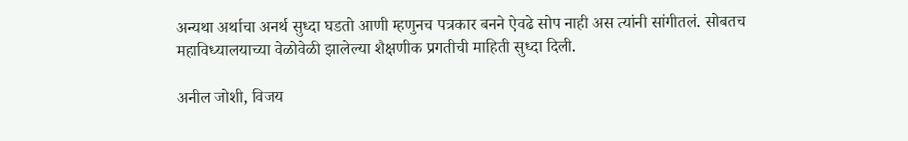अन्यथा अर्थाचा अनर्थ सुध्दा घडतो आणी म्हणुनच पत्रकार बनने ऐवढे सोप नाही अस त्यांनी सांगीतलं. सोबतच महाविध्यालयाच्या वेळोवेळी झालेल्या शैक्षणीक प्रगतीची माहिती सुध्दा दिली.

अनील जोशी, विजय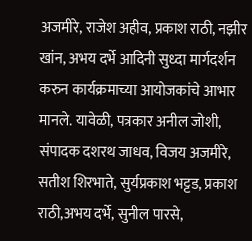अजमीरे, राजेश अहीव, प्रकाश राठी, नझीर खांन, अभय दर्भे आदिनी सुध्दा मार्गदर्शन करुन कार्यक्रमाच्या आयोजकांचे आभार मानले. यावेळी, पत्रकार अनील जोशी, संपादक दशरथ जाधव, विजय अजमीरे, सतीश शिरभाते, सुर्यप्रकाश भट्टड, प्रकाश राठी,अभय दर्भे, सुनील पारसे,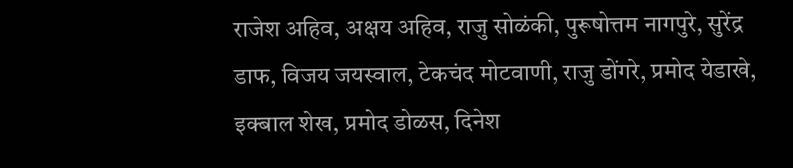राजेश अहिव, अक्षय अहिव, राजु सोळंकी, पुरूषोत्तम नागपुरे, सुरेंद्र डाफ, विजय जयस्वाल, टेकचंद मोटवाणी, राजु डोंगरे, प्रमोद येडाखे, इक्बाल शेख, प्रमोद डोळस, दिनेश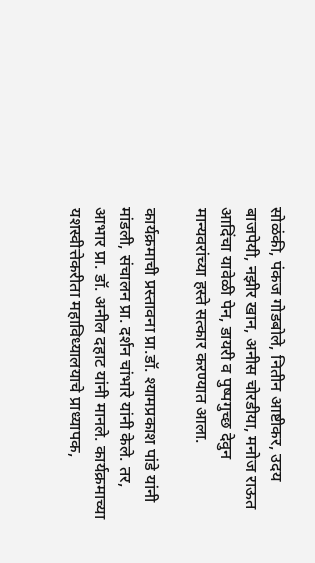सोळंकी, पंकज गोडबोले, नितीन आष्टीकर, उदय बाजपेयी, नझीर खान, अनीस चोरडीया, मनोज राऊत आदिंचा यावेळी पेन, डायरी व पुष्पगुच्छ देवुन मान्यवरांच्या हस्ते सत्कार करण्यात आला.

कार्यक्रमाची प्रस्तावना प्रा.डॉ. श्यामप्रकाश पांडे यांनी मांडली, संचालन प्रा. दर्शन चांभारे यांनी केले. तर, आभार प्रा. डॉ. अनील दहाट यांनी मानले. कार्यक्रमाच्या यशस्वीत्तेकरीता महाविध्यालयाचे प्राध्यापक,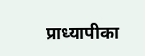प्राध्यापीका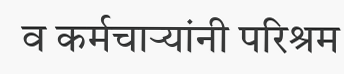व कर्मचाऱ्यांनी परिश्रम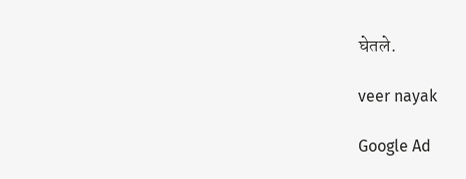घेतले.

veer nayak

Google Ad